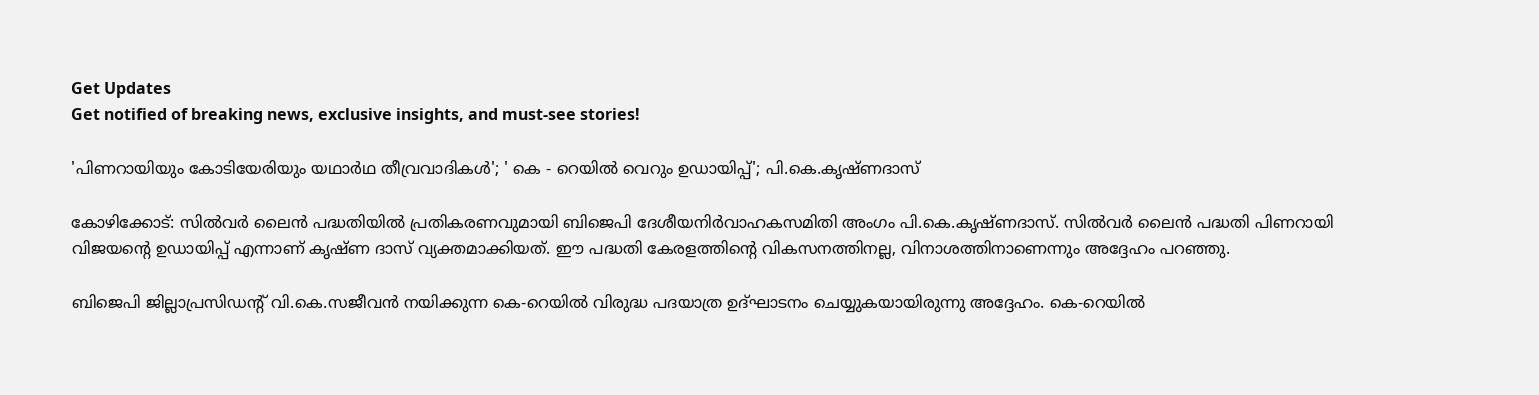Get Updates
Get notified of breaking news, exclusive insights, and must-see stories!

'പിണറായിയും കോടിയേരിയും യഥാർഥ തീവ്രവാദികൾ'; ' കെ - റെയിൽ വെറും ഉഡായിപ്പ്'; പി.കെ.കൃഷ്ണദാസ്

കോഴിക്കോട്: സിൽവർ ലൈൻ പദ്ധതിയിൽ പ്രതികരണവുമായി ബിജെപി ദേശീയനിർവാഹകസമിതി അംഗം പി.കെ.കൃഷ്ണദാസ്. സിൽവർ ലൈൻ പദ്ധതി പിണറായി വിജയന്റെ ഉഡായിപ്പ് എന്നാണ് കൃഷ്ണ ദാസ് വ്യക്തമാക്കിയത്. ഈ പദ്ധതി കേരളത്തിന്റെ വികസനത്തിനല്ല, വിനാശത്തിനാണെന്നും അദ്ദേഹം പറഞ്ഞു.

ബിജെപി ജില്ലാപ്രസിഡന്റ് വി.കെ.സജീവൻ നയിക്കുന്ന കെ-റെയിൽ വിരുദ്ധ പദയാത്ര ഉദ്ഘാടനം ചെയ്യുകയായിരുന്നു അദ്ദേഹം. കെ-റെയിൽ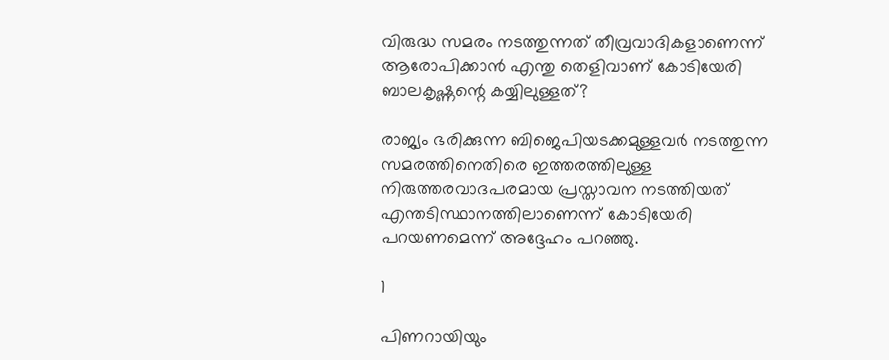വിരുദ്ധ സമരം നടത്തുന്നത് തീവ്രവാദികളാണെന്ന് ആരോപിക്കാൻ എന്തു തെളിവാണ് കോടിയേരി ബാലകൃഷ്ണന്റെ കയ്യിലുള്ളത്?

രാജ്യം ഭരിക്കുന്ന ബിജെപിയടക്കമുള്ളവർ നടത്തുന്ന സമരത്തിനെതിരെ ഇത്തരത്തിലുള്ള നിരുത്തരവാദപരമായ പ്രസ്താവന നടത്തിയത് എന്തടിസ്ഥാനത്തിലാണെന്ന് കോടിയേരി പറയണമെന്ന് അദ്ദേഹം പറഞ്ഞു.

1

പിണറായിയും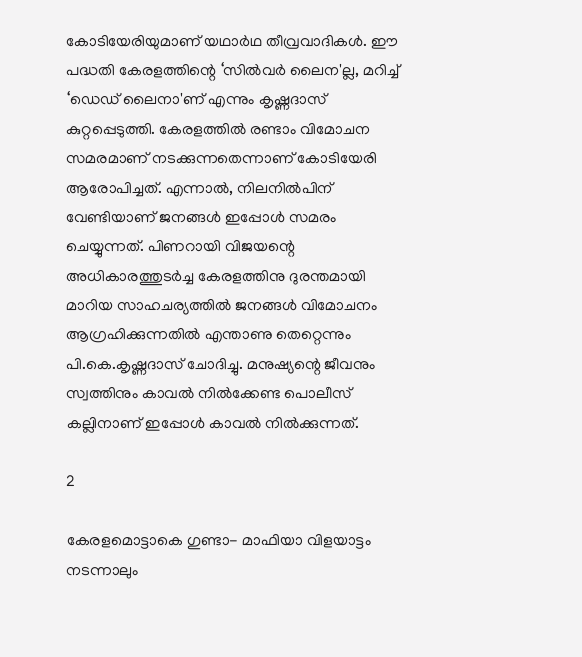കോടിയേരിയുമാണ് യഥാർഥ തീവ്രവാദികൾ. ഈ പദ്ധതി കേരളത്തിന്റെ ‘സിൽവർ ലൈന'ല്ല, മറിച്ച് ‘ഡെഡ് ലൈനാ'ണ് എന്നും കൃഷ്ണദാസ് കുറ്റപ്പെടുത്തി. കേരളത്തിൽ രണ്ടാം വിമോചന സമരമാണ് നടക്കുന്നതെന്നാണ് കോടിയേരി ആരോപിച്ചത്. എന്നാൽ, നിലനിൽപിന് വേണ്ടിയാണ് ജനങ്ങൾ ഇപ്പോൾ സമരം ചെയ്യുന്നത്. പിണറായി വിജയന്റെ അധികാരത്തുടർച്ച കേരളത്തിനു ദുരന്തമായി മാറിയ സാഹചര്യത്തിൽ ജനങ്ങൾ വിമോചനം ആഗ്രഹിക്കുന്നതിൽ എന്താണു തെറ്റെന്നും പി.കെ.കൃഷ്ണദാസ് ചോദിച്ചു. മനുഷ്യന്റെ ജീവനും സ്വത്തിനും കാവൽ നിൽക്കേണ്ട പൊലീസ് കല്ലിനാണ് ഇപ്പോൾ കാവൽ നിൽക്കുന്നത്.

2

കേരളമൊട്ടാകെ ഗുണ്ടാ- മാഫിയാ വിളയാട്ടം നടന്നാലും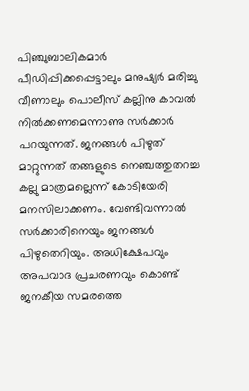പിഞ്ചുബാലികമാർ പീഡിപ്പിക്കപ്പെട്ടാലും മനുഷ്യർ മരിച്ചു വീണാലും പൊലീസ് കല്ലിനു കാവൽ നിൽക്കണമെന്നാണു സർക്കാർ പറയുന്നത്. ജനങ്ങൾ പിഴുത് മാറ്റുന്നത് തങ്ങളുടെ നെഞ്ചത്തുതറച്ച കല്ലു മാത്രമല്ലെന്ന് കോടിയേരി മനസിലാക്കണം. വേണ്ടിവന്നാൽ സർക്കാരിനെയും ജനങ്ങൾ പിഴുതെറിയും. അധിക്ഷേപവും അപവാദ പ്രചരണവും കൊണ്ട് ജനകീയ സമരത്തെ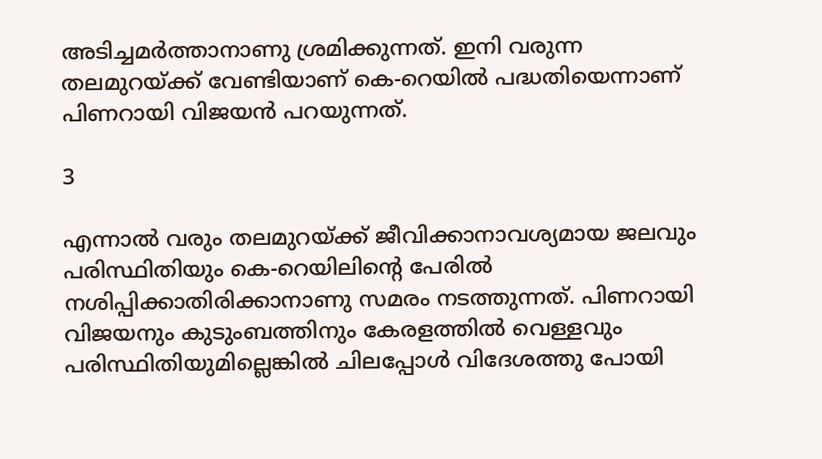അടിച്ചമർത്താനാണു ശ്രമിക്കുന്നത്. ഇനി വരുന്ന തലമുറയ്ക്ക് വേണ്ടിയാണ് കെ-റെയിൽ പദ്ധതിയെന്നാണ് പിണറായി വിജയൻ പറയുന്നത്.

3

എന്നാൽ വരും തലമുറയ്ക്ക് ജീവിക്കാനാവശ്യമായ ജലവും പരിസ്ഥിതിയും കെ-റെയിലിന്റെ പേരിൽ നശിപ്പിക്കാതിരിക്കാനാണു സമരം നടത്തുന്നത്. പിണറായി വിജയനും കുടുംബത്തിനും കേരളത്തിൽ വെള്ളവും പരിസ്ഥിതിയുമില്ലെങ്കിൽ ചിലപ്പോൾ വിദേശത്തു പോയി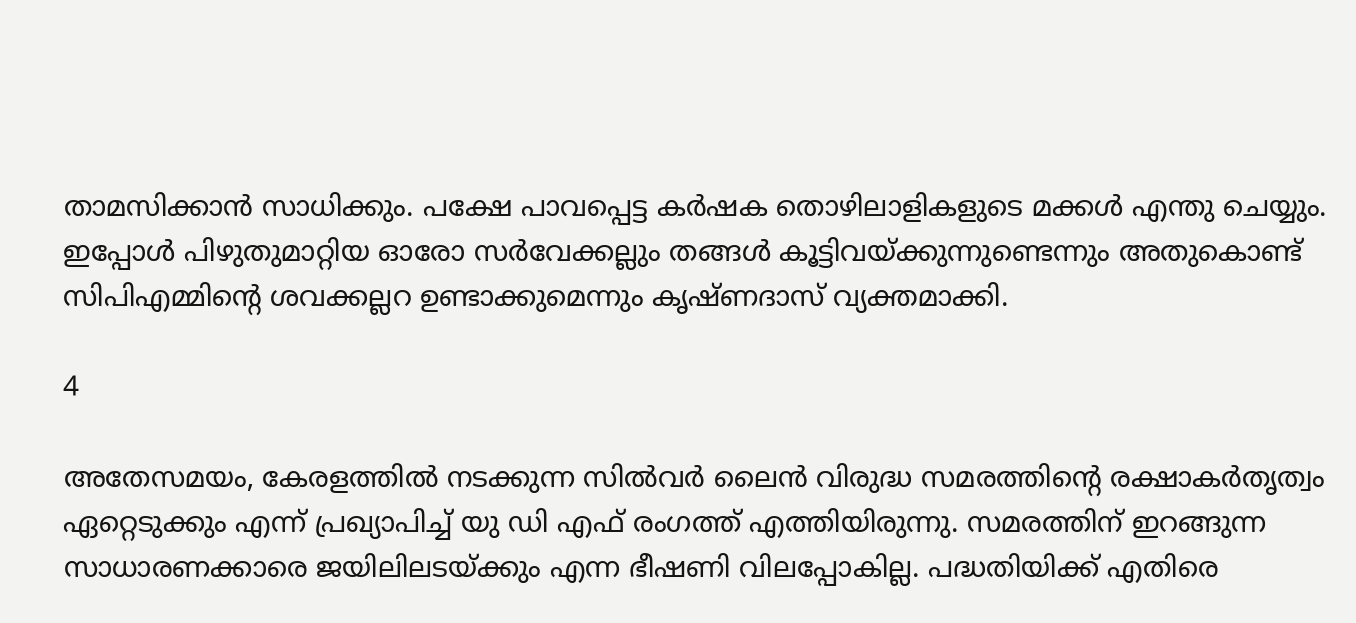താമസിക്കാൻ സാധിക്കും. പക്ഷേ പാവപ്പെട്ട കർഷക തൊഴിലാളികളുടെ മക്കൾ എന്തു ചെയ്യും. ഇപ്പോൾ പിഴുതുമാറ്റിയ ഓരോ സർവേക്കല്ലും തങ്ങൾ കൂട്ടിവയ്ക്കുന്നുണ്ടെന്നും അതുകൊണ്ട് സിപിഎമ്മിന്റെ ശവക്കല്ലറ ഉണ്ടാക്കുമെന്നും കൃഷ്ണദാസ് വ്യക്തമാക്കി.

4

അതേസമയം, കേരളത്തിൽ നടക്കുന്ന സിൽവർ ലൈൻ വിരുദ്ധ സമരത്തിന്റെ രക്ഷാകർതൃത്വം ഏറ്റെടുക്കും എന്ന് പ്രഖ്യാപിച്ച് യു ഡി എഫ് രംഗത്ത് എത്തിയിരുന്നു. സമരത്തിന് ഇറങ്ങുന്ന സാധാരണക്കാരെ ജയിലിലടയ്ക്കും എന്ന ഭീഷണി വിലപ്പോകില്ല. പദ്ധതിയിക്ക് എതിരെ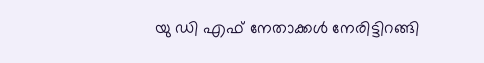യു ഡി എഫ് നേതാക്കൾ നേരിട്ടിറങ്ങി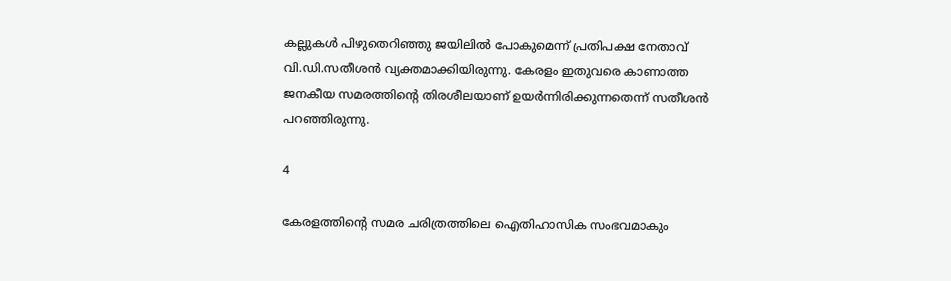കല്ലുകൾ പിഴുതെറിഞ്ഞു ജയിലിൽ പോകുമെന്ന് പ്രതിപക്ഷ നേതാവ് വി.ഡി.സതീശൻ വ്യക്തമാക്കിയിരുന്നു. കേരളം ഇതുവരെ കാണാത്ത ജനകീയ സമരത്തിന്റെ തിരശീലയാണ് ഉയർന്നിരിക്കുന്നതെന്ന് സതീശൻ പറഞ്ഞിരുന്നു.

4

കേരളത്തിന്റെ സമര ചരിത്രത്തിലെ ഐതിഹാസിക സംഭവമാകും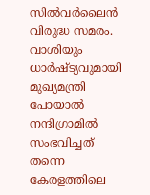സിൽവർലൈൻ വിരുദ്ധ സമരം. വാശിയും ധാർഷ്ട്യവുമായി മുഖ്യമന്ത്രി പോയാൽ നന്ദിഗ്രാമിൽ സംഭവിച്ചത് തന്നെ കേരളത്തിലെ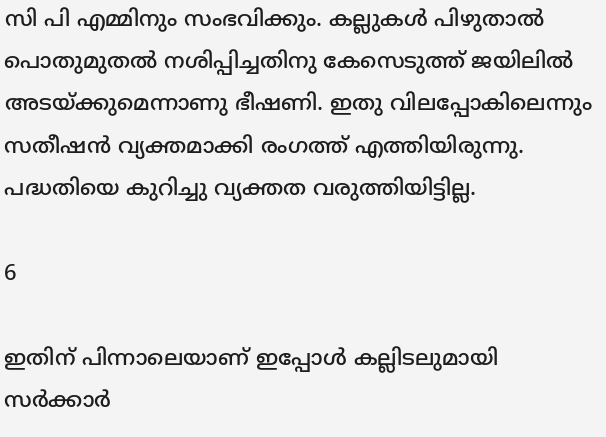സി പി എമ്മിനും സംഭവിക്കും. കല്ലുകൾ പിഴുതാൽ പൊതുമുതൽ നശിപ്പിച്ചതിനു കേസെടുത്ത് ജയിലിൽ അടയ്ക്കുമെന്നാണു ഭീഷണി. ഇതു വിലപ്പോകിലെന്നും സതീഷൻ വ്യക്തമാക്കി രംഗത്ത് എത്തിയിരുന്നു. പദ്ധതിയെ കുറിച്ചു വ്യക്തത വരുത്തിയിട്ടില്ല.

6

ഇതിന് പിന്നാലെയാണ് ഇപ്പോൾ കല്ലിടലുമായി സർക്കാർ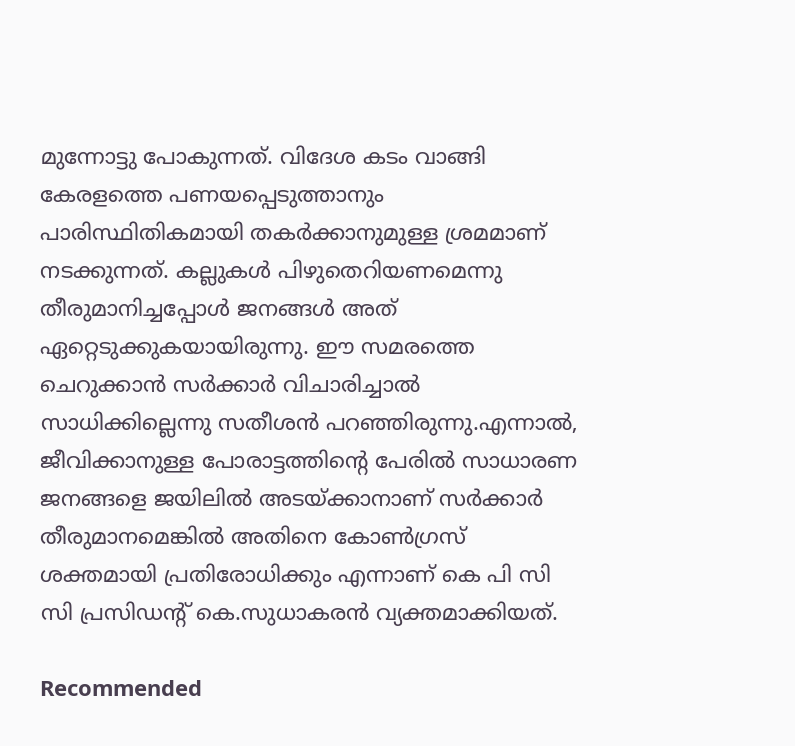മുന്നോട്ടു പോകുന്നത്. വിദേശ കടം വാങ്ങി കേരളത്തെ പണയപ്പെടുത്താനും പാരിസ്ഥിതികമായി തകർക്കാനുമുള്ള ശ്രമമാണ് നടക്കുന്നത്. കല്ലുകൾ പിഴുതെറിയണമെന്നു തീരുമാനിച്ചപ്പോൾ ജനങ്ങൾ അത് ഏറ്റെടുക്കുകയായിരുന്നു. ഈ സമരത്തെ ചെറുക്കാൻ സർക്കാർ വിചാരിച്ചാൽ സാധിക്കില്ലെന്നു സതീശൻ പറഞ്ഞിരുന്നു.എന്നാൽ, ജീവിക്കാനുള്ള പോരാട്ടത്തിന്റെ പേരിൽ സാധാരണ ജനങ്ങളെ ജയിലിൽ അടയ്ക്കാനാണ് സർക്കാർ തീരുമാനമെങ്കിൽ അതിനെ കോൺഗ്രസ് ശക്തമായി പ്രതിരോധിക്കും എന്നാണ് കെ പി സി സി പ്രസിഡന്റ് കെ.സുധാകരൻ വ്യക്തമാക്കിയത്.

Recommended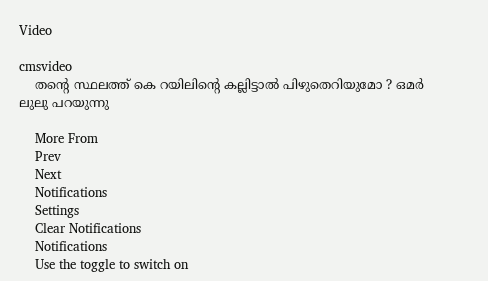Video

cmsvideo
    തന്റെ സ്ഥലത്ത് കെ റയിലിന്റെ കല്ലിട്ടാൽ പിഴുതെറിയുമോ ? ഒമർ ലുലു പറയുന്നു

    More From
    Prev
    Next
    Notifications
    Settings
    Clear Notifications
    Notifications
    Use the toggle to switch on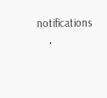notifications
    •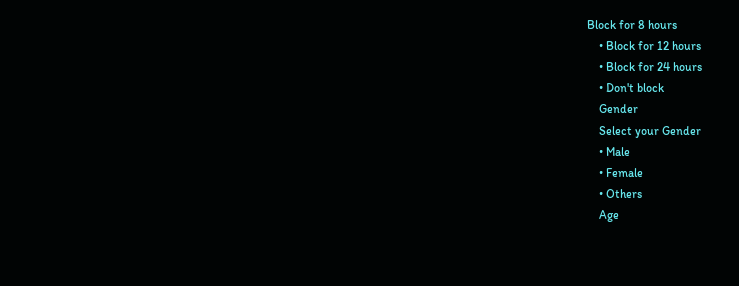Block for 8 hours
    • Block for 12 hours
    • Block for 24 hours
    • Don't block
    Gender
    Select your Gender
    • Male
    • Female
    • Others
    Age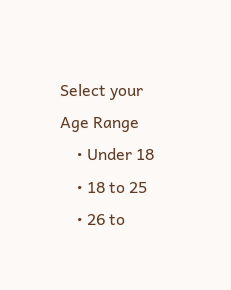Select your Age Range
    • Under 18
    • 18 to 25
    • 26 to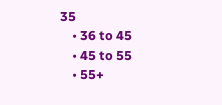35
    • 36 to 45
    • 45 to 55
    • 55+